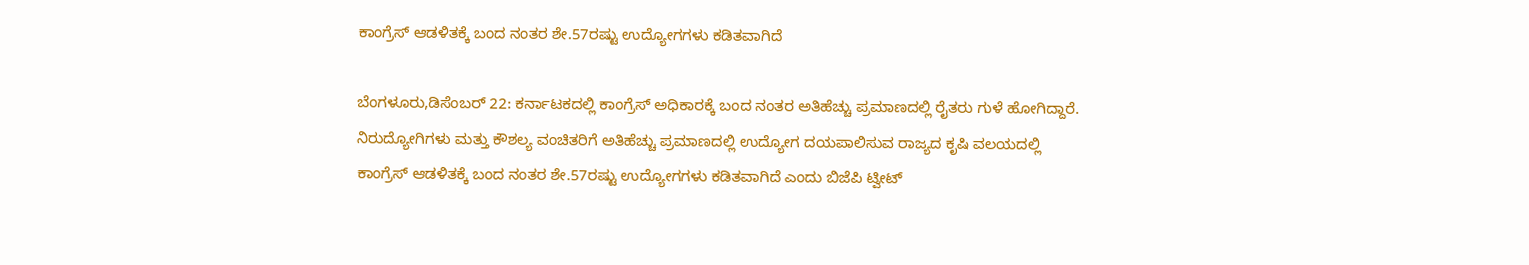ಕಾಂಗ್ರೆಸ್‌ ಆಡಳಿತಕ್ಕೆ ಬಂದ ನಂತರ ಶೇ.57ರಷ್ಟು ಉದ್ಯೋಗಗಳು ಕಡಿತವಾಗಿದೆ

ಬೆಂಗಳೂರು,ಡಿಸೆಂಬರ್‌ 22: ಕರ್ನಾಟಕದಲ್ಲಿ ಕಾಂಗ್ರೆಸ್‌ ಅಧಿಕಾರಕ್ಕೆ ಬಂದ ನಂತರ ಅತಿಹೆಚ್ಚು ಪ್ರಮಾಣದಲ್ಲಿ ರೈತರು ಗುಳೆ ಹೋಗಿದ್ದಾರೆ. ನಿರುದ್ಯೋಗಿಗಳು ಮತ್ತು ಕೌಶಲ್ಯ ವಂಚಿತರಿಗೆ ಅತಿಹೆಚ್ಚು ಪ್ರಮಾಣದಲ್ಲಿ ಉದ್ಯೋಗ ದಯಪಾಲಿಸುವ ರಾಜ್ಯದ ಕೃಷಿ ವಲಯದಲ್ಲಿ ಕಾಂಗ್ರೆಸ್‌ ಆಡಳಿತಕ್ಕೆ ಬಂದ ನಂತರ ಶೇ.57ರಷ್ಟು ಉದ್ಯೋಗಗಳು ಕಡಿತವಾಗಿದೆ ಎಂದು ಬಿಜೆಪಿ ಟ್ವೀಟ್‌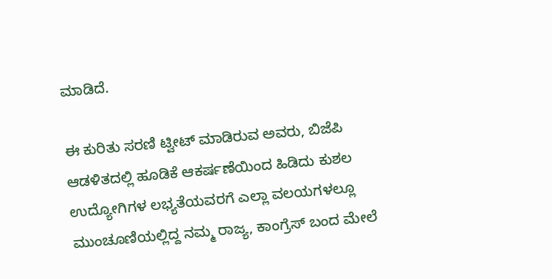ಮಾಡಿದೆ.

ಈ ಕುರಿತು ಸರಣಿ ಟ್ವೀಟ್‌ ಮಾಡಿರುವ ಅವರು, ಬಿಜೆಪಿ ಆಡಳಿತದಲ್ಲಿ ಹೂಡಿಕೆ ಆಕರ್ಷಣೆಯಿಂದ ಹಿಡಿದು ಕುಶಲ ಉದ್ಯೋಗಿಗಳ ಲಭ್ಯತೆಯವರಗೆ ಎಲ್ಲಾ ವಲಯಗಳಲ್ಲೂ ಮುಂಚೂಣಿಯಲ್ಲಿದ್ದ ನಮ್ಮ ರಾಜ್ಯ, ಕಾಂಗ್ರೆಸ್‌ ಬಂದ ಮೇಲೆ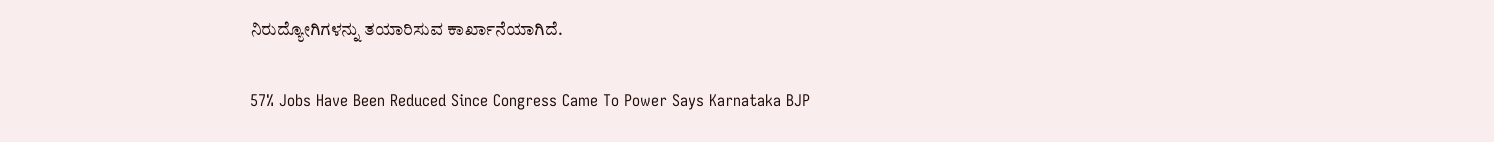ನಿರುದ್ಯೋಗಿಗಳನ್ನು ತಯಾರಿಸುವ ಕಾರ್ಖಾನೆಯಾಗಿದೆ.

57% Jobs Have Been Reduced Since Congress Came To Power Says Karnataka BJP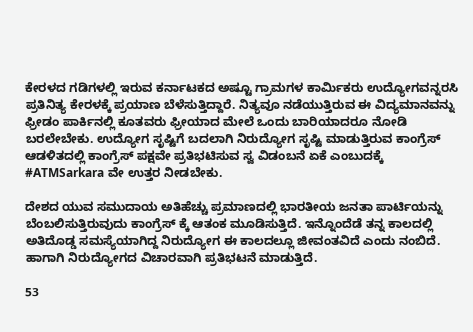ಕೇರಳದ ಗಡಿಗಳಲ್ಲಿ ಇರುವ ಕರ್ನಾಟಕದ ಅಷ್ಟೂ ಗ್ರಾಮಗಳ ಕಾರ್ಮಿಕರು ಉದ್ಯೋಗವನ್ನರಸಿ ಪ್ರತಿನಿತ್ಯ ಕೇರಳಕ್ಕೆ ಪ್ರಯಾಣ ಬೆಳೆಸುತ್ತಿದ್ದಾರೆ. ನಿತ್ಯವೂ ನಡೆಯುತ್ತಿರುವ ಈ ವಿದ್ಯಮಾನವನ್ನು ಫ್ರೀಡಂ ಪಾರ್ಕಿನಲ್ಲಿ ಕೂತವರು ಫ್ರೀಯಾದ ಮೇಲೆ ಒಂದು ಬಾರಿಯಾದರೂ ನೋಡಿ ಬರಲೇಬೇಕು. ಉದ್ಯೋಗ ಸೃಷ್ಟಿಗೆ ಬದಲಾಗಿ ನಿರುದ್ಯೋಗ ಸೃಷ್ಟಿ ಮಾಡುತ್ತಿರುವ ಕಾಂಗ್ರೆಸ್‌ ಆಡಳಿತದಲ್ಲಿ ಕಾಂಗ್ರೆಸ್‌ ಪಕ್ಷವೇ ಪ್ರತಿಭಟಿಸುವ ಸ್ವ ವಿಡಂಬನೆ ಏಕೆ ಎಂಬುದಕ್ಕೆ #ATMSarkara ವೇ ಉತ್ತರ ನೀಡಬೇಕು.

ದೇಶದ ಯುವ ಸಮುದಾಯ ಅತಿಹೆಚ್ಚು ಪ್ರಮಾಣದಲ್ಲಿ ಭಾರತೀಯ ಜನತಾ ಪಾರ್ಟಿಯನ್ನು ಬೆಂಬಲಿಸುತ್ತಿರುವುದು ಕಾಂಗ್ರೆಸ್‌ ಕ್ಕೆ ಆತಂಕ ಮೂಡಿಸುತ್ತಿದೆ. ಇನ್ನೊಂದೆಡೆ ತನ್ನ ಕಾಲದಲ್ಲಿ ಅತಿದೊಡ್ಡ ಸಮಸ್ಯೆಯಾಗಿದ್ದ ನಿರುದ್ಯೋಗ ಈ ಕಾಲದಲ್ಲೂ ಜೀವಂತವಿದೆ ಎಂದು ನಂಬಿದೆ. ಹಾಗಾಗಿ ನಿರುದ್ಯೋಗದ ವಿಚಾರವಾಗಿ ಪ್ರತಿಭಟನೆ ಮಾಡುತ್ತಿದೆ.

53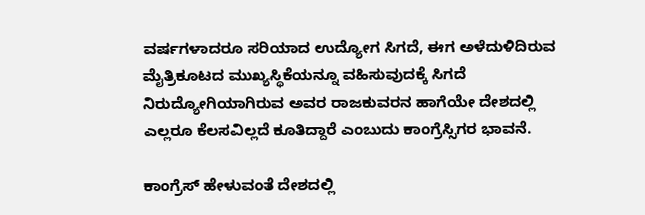ವರ್ಷಗಳಾದರೂ ಸರಿಯಾದ ಉದ್ಯೋಗ ಸಿಗದೆ, ಈಗ ಅಳೆದುಳಿದಿರುವ ಮೈತ್ರಿಕೂಟದ ಮುಖ್ಯಸ್ಥಿಕೆಯನ್ನೂ ವಹಿಸುವುದಕ್ಕೆ ಸಿಗದೆ ನಿರುದ್ಯೋಗಿಯಾಗಿರುವ ಅವರ ರಾಜಕುವರನ ಹಾಗೆಯೇ ದೇಶದಲ್ಲಿ ಎಲ್ಲರೂ ಕೆಲಸವಿಲ್ಲದೆ ಕೂತಿದ್ದಾರೆ ಎಂಬುದು ಕಾಂಗ್ರೆಸ್ಸಿಗರ ಭಾವನೆ.

ಕಾಂಗ್ರೆಸ್‌ ಹೇಳುವಂತೆ ದೇಶದಲ್ಲಿ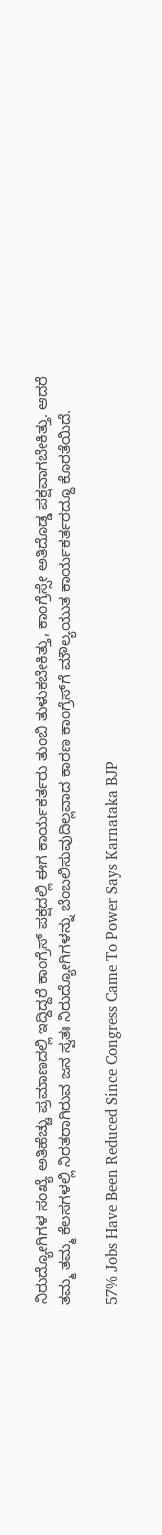ನಿರುದ್ಯೋಗಿಗಳ ಸಂಖ್ಯೆ ಅತಿಹೆಚ್ಚು ಪ್ರಮಾಣದಲ್ಲಿ ಇದ್ದಿದ್ದರೆ ಕಾಂಗ್ರೆಸ್‌ ಪಕ್ಷದಲ್ಲಿ ಈಗ ಕಾರ್ಯಕರ್ತರು ತುಂಬಿ ತುಳುಕಬೇಕಿತ್ತು, ಕಾಂಗ್ರೆಸ್ಸೇ ಅತಿದೊಡ್ಡ ಪಕ್ಷವಾಗಬೇಕಿತ್ತು. ಆದರೆ ತಮ್ಮ ತಮ್ಮ ಕೆಲಸಗಳಲ್ಲಿ ನಿರತರಾಗಿರುವ ಜನ ಸ್ವತಃ ನಿರುದ್ಯೋಗಿಗಳನ್ನು ಬೆಂಬಲಿಸುವುದಿಲ್ಲವಾದ ಕಾರಣ ಕಾಂಗ್ರೆಸ್‌ಗೆ ಮೌಲ್ಯಯುತ ಕಾರ್ಯಕರ್ತರದ್ದೂ ಕೊರತೆಯಿದೆ.

57% Jobs Have Been Reduced Since Congress Came To Power Says Karnataka BJP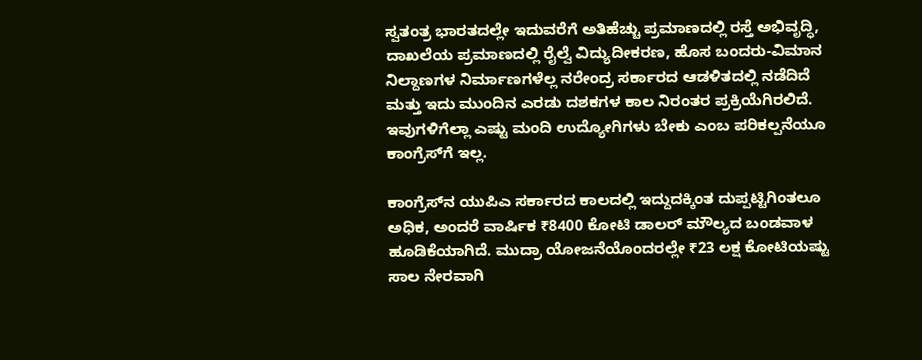ಸ್ವತಂತ್ರ ಭಾರತದಲ್ಲೇ ಇದುವರೆಗೆ ಅತಿಹೆಚ್ಚು ಪ್ರಮಾಣದಲ್ಲಿ ರಸ್ತೆ ಅಭಿವೃದ್ಧಿ, ದಾಖಲೆಯ ಪ್ರಮಾಣದಲ್ಲಿ ರೈಲ್ವೆ ವಿದ್ಯುದೀಕರಣ, ಹೊಸ ಬಂದರು-ವಿಮಾನ ನಿಲ್ದಾಣಗಳ ನಿರ್ಮಾಣಗಳೆಲ್ಲ ನರೇಂದ್ರ ಸರ್ಕಾರದ ಆಡಳಿತದಲ್ಲಿ ನಡೆದಿದೆ ಮತ್ತು ಇದು ಮುಂದಿನ ಎರಡು ದಶಕಗಳ ಕಾಲ ನಿರಂತರ ಪ್ರಕ್ರಿಯೆಗಿರಲಿದೆ. ಇವುಗಳಿಗೆಲ್ಲಾ ಎಷ್ಟು ಮಂದಿ ಉದ್ಯೋಗಿಗಳು ಬೇಕು ಎಂಬ ಪರಿಕಲ್ಪನೆಯೂ ಕಾಂಗ್ರೆಸ್‌ಗೆ ಇಲ್ಲ.

ಕಾಂಗ್ರೆಸ್‌ನ ಯುಪಿಎ ಸರ್ಕಾರದ ಕಾಲದಲ್ಲಿ ಇದ್ದುದಕ್ಕಿಂತ ದುಪ್ಪಟ್ಟಿಗಿಂತಲೂ ಅಧಿಕ, ಅಂದರೆ ವಾರ್ಷಿಕ ₹8400 ಕೋಟಿ ಡಾಲರ್‌ ಮೌಲ್ಯದ ಬಂಡವಾಳ ಹೂಡಿಕೆಯಾಗಿದೆ. ಮುದ್ರಾ ಯೋಜನೆಯೊಂದರಲ್ಲೇ ₹23 ಲಕ್ಷ ಕೋಟಿಯಷ್ಟು ಸಾಲ ನೇರವಾಗಿ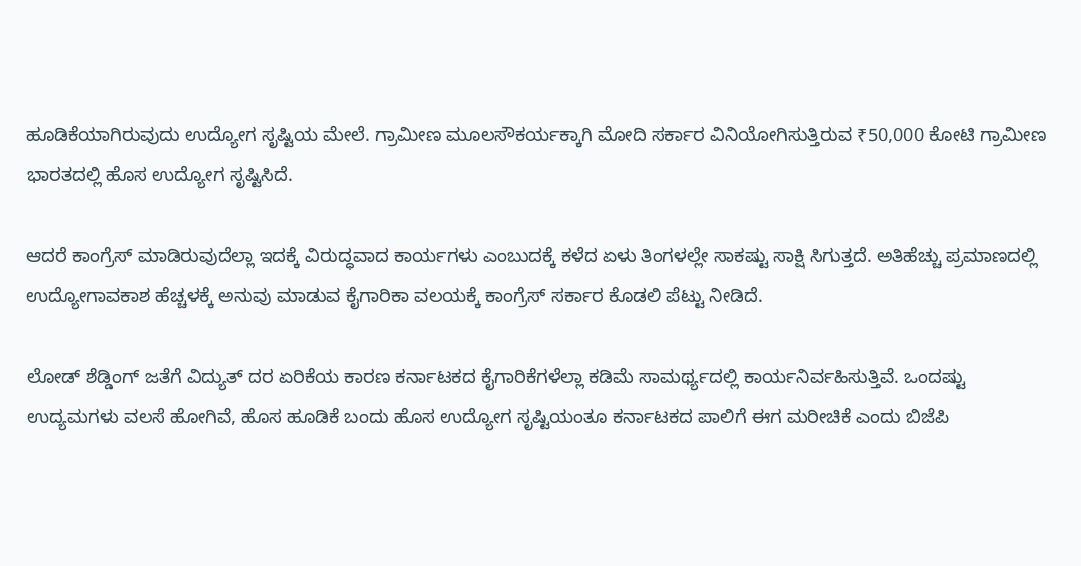ಹೂಡಿಕೆಯಾಗಿರುವುದು ಉದ್ಯೋಗ ಸೃಷ್ಟಿಯ ಮೇಲೆ. ಗ್ರಾಮೀಣ ಮೂಲಸೌಕರ್ಯಕ್ಕಾಗಿ ಮೋದಿ ಸರ್ಕಾರ ವಿನಿಯೋಗಿಸುತ್ತಿರುವ ₹50,000 ಕೋಟಿ ಗ್ರಾಮೀಣ ಭಾರತದಲ್ಲಿ ಹೊಸ ಉದ್ಯೋಗ ಸೃಷ್ಟಿಸಿದೆ.

ಆದರೆ ಕಾಂಗ್ರೆಸ್ ಮಾಡಿರುವುದೆಲ್ಲಾ ಇದಕ್ಕೆ ವಿರುದ್ಧವಾದ ಕಾರ್ಯಗಳು ಎಂಬುದಕ್ಕೆ ಕಳೆದ ಏಳು ತಿಂಗಳಲ್ಲೇ ಸಾಕಷ್ಟು ಸಾಕ್ಷಿ ಸಿಗುತ್ತದೆ. ಅತಿಹೆಚ್ಚು ಪ್ರಮಾಣದಲ್ಲಿ ಉದ್ಯೋಗಾವಕಾಶ ಹೆಚ್ಚಳಕ್ಕೆ ಅನುವು ಮಾಡುವ ಕೈಗಾರಿಕಾ ವಲಯಕ್ಕೆ ಕಾಂಗ್ರೆಸ್‌ ಸರ್ಕಾರ ಕೊಡಲಿ ಪೆಟ್ಟು ನೀಡಿದೆ.

ಲೋಡ್‌ ಶೆಡ್ಡಿಂಗ್‌ ಜತೆಗೆ ವಿದ್ಯುತ್‌ ದರ ಏರಿಕೆಯ ಕಾರಣ ಕರ್ನಾಟಕದ ಕೈಗಾರಿಕೆಗಳೆಲ್ಲಾ ಕಡಿಮೆ ಸಾಮರ್ಥ್ಯದಲ್ಲಿ ಕಾರ್ಯನಿರ್ವಹಿಸುತ್ತಿವೆ. ಒಂದಷ್ಟು ಉದ್ಯಮಗಳು ವಲಸೆ ಹೋಗಿವೆ, ಹೊಸ ಹೂಡಿಕೆ ಬಂದು ಹೊಸ ಉದ್ಯೋಗ ಸೃಷ್ಟಿಯಂತೂ ಕರ್ನಾಟಕದ ಪಾಲಿಗೆ ಈಗ ಮರೀಚಿಕೆ ಎಂದು ಬಿಜೆಪಿ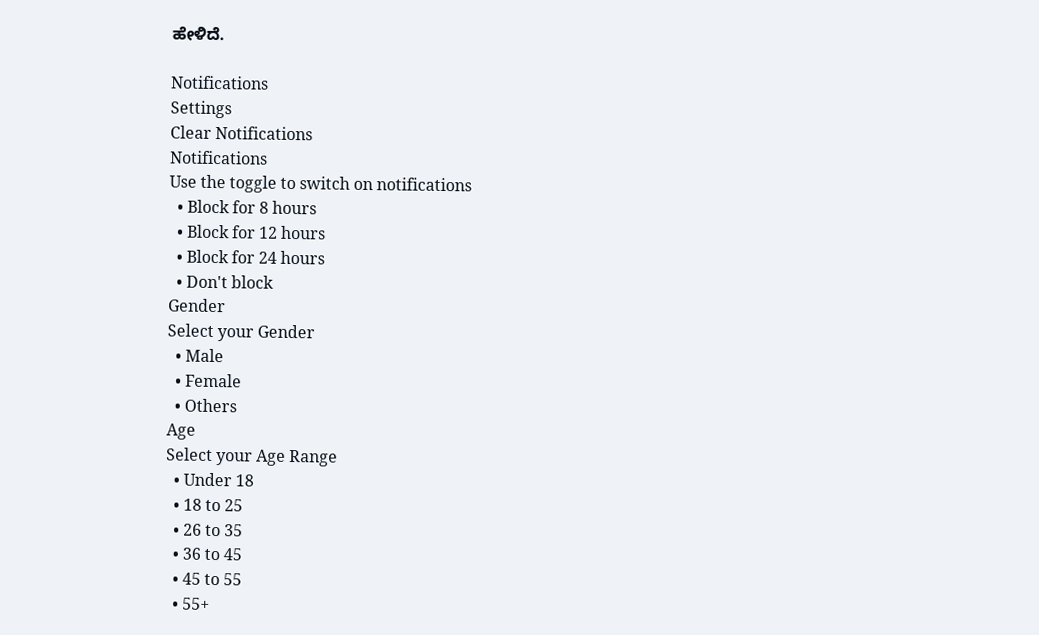ಹೇಳಿದೆ.

Notifications
Settings
Clear Notifications
Notifications
Use the toggle to switch on notifications
  • Block for 8 hours
  • Block for 12 hours
  • Block for 24 hours
  • Don't block
Gender
Select your Gender
  • Male
  • Female
  • Others
Age
Select your Age Range
  • Under 18
  • 18 to 25
  • 26 to 35
  • 36 to 45
  • 45 to 55
  • 55+